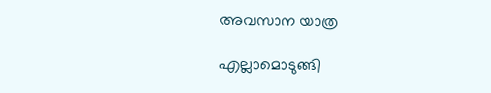അവസാന യാത്ര

എല്ലാമൊടുങ്ങി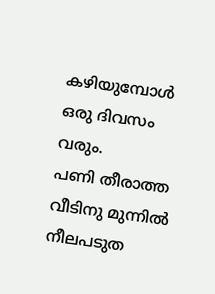കഴിയുമ്പോള്‍ ഒരു ദിവസം വരും.
പണി തീരാത്ത വീടിനു മുന്നില്‍ നീലപടുത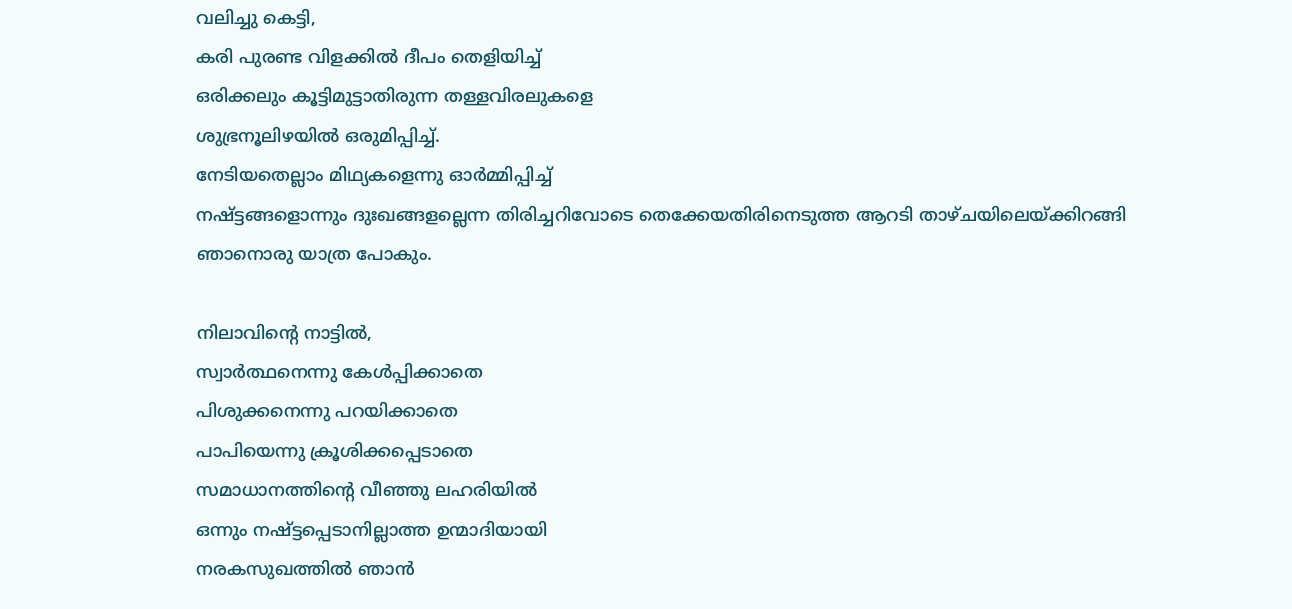വലിച്ചു കെട്ടി,
കരി പുരണ്ട വിളക്കില്‍ ദീപം തെളിയിച്ച്
ഒരിക്കലും കൂട്ടിമുട്ടാതിരുന്ന തള്ളവിരലുകളെ
ശുഭ്രനൂലിഴയില്‍ ഒരുമിപ്പിച്ച്.
നേടിയതെല്ലാം മിഥ്യകളെന്നു ഓര്‍മ്മിപ്പിച്ച്
നഷ്ട്ടങ്ങളൊന്നും ദുഃഖങ്ങളല്ലെന്ന തിരിച്ചറിവോടെ തെക്കേയതിരിനെടുത്ത ആറടി താഴ്ചയിലെയ്ക്കിറങ്ങി
ഞാനൊരു യാത്ര പോകും.

നിലാവിന്റെ നാട്ടില്‍,
സ്വാര്‍ത്ഥനെന്നു കേള്‍പ്പിക്കാതെ
പിശുക്കനെന്നു പറയിക്കാതെ
പാപിയെന്നു ക്രൂശിക്കപ്പെടാതെ
സമാധാനത്തിന്റെ വീഞ്ഞു ലഹരിയില്‍
ഒന്നും നഷ്ട്ടപ്പെടാനില്ലാത്ത ഉന്മാദിയായി
നരകസുഖത്തില്‍ ഞാന്‍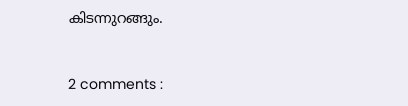കിടന്നുറങ്ങും.


2 comments :